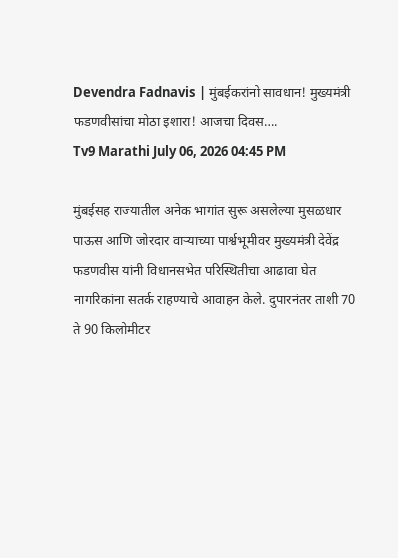Devendra Fadnavis | मुंबईकरांनो सावधान! मुख्यमंत्री फडणवीसांचा मोठा इशारा! आजचा दिवस….
Tv9 Marathi July 06, 2026 04:45 PM

मुंबईसह राज्यातील अनेक भागांत सुरू असलेल्या मुसळधार पाऊस आणि जोरदार वाऱ्याच्या पार्श्वभूमीवर मुख्यमंत्री देवेंद्र फडणवीस यांनी विधानसभेत परिस्थितीचा आढावा घेत नागरिकांना सतर्क राहण्याचे आवाहन केले. दुपारनंतर ताशी 70 ते 90 किलोमीटर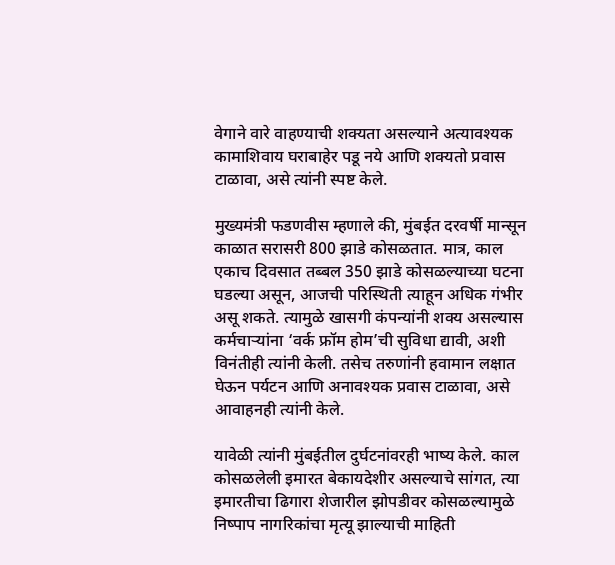वेगाने वारे वाहण्याची शक्यता असल्याने अत्यावश्यक कामाशिवाय घराबाहेर पडू नये आणि शक्यतो प्रवास टाळावा, असे त्यांनी स्पष्ट केले.

मुख्यमंत्री फडणवीस म्हणाले की, मुंबईत दरवर्षी मान्सून काळात सरासरी 800 झाडे कोसळतात. मात्र, काल एकाच दिवसात तब्बल 350 झाडे कोसळल्याच्या घटना घडल्या असून, आजची परिस्थिती त्याहून अधिक गंभीर असू शकते. त्यामुळे खासगी कंपन्यांनी शक्य असल्यास कर्मचाऱ्यांना ‘वर्क फ्रॉम होम’ची सुविधा द्यावी, अशी विनंतीही त्यांनी केली. तसेच तरुणांनी हवामान लक्षात घेऊन पर्यटन आणि अनावश्यक प्रवास टाळावा, असे आवाहनही त्यांनी केले.

यावेळी त्यांनी मुंबईतील दुर्घटनांवरही भाष्य केले. काल कोसळलेली इमारत बेकायदेशीर असल्याचे सांगत, त्या इमारतीचा ढिगारा शेजारील झोपडीवर कोसळल्यामुळे निष्पाप नागरिकांचा मृत्यू झाल्याची माहिती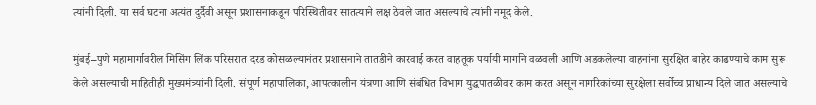त्यांनी दिली. या सर्व घटना अत्यंत दुर्दैवी असून प्रशासनाकडून परिस्थितीवर सातत्याने लक्ष ठेवले जात असल्याचे त्यांनी नमूद केले.

मुंबई–पुणे महामार्गावरील मिसिंग लिंक परिसरात दरड कोसळल्यानंतर प्रशासनाने तातडीने कारवाई करत वाहतूक पर्यायी मार्गाने वळवली आणि अडकलेल्या वाहनांना सुरक्षित बाहेर काढण्याचे काम सुरू केले असल्याची माहितीही मुख्यमंत्र्यांनी दिली. संपूर्ण महापालिका, आपत्कालीन यंत्रणा आणि संबंधित विभाग युद्धपातळीवर काम करत असून नागरिकांच्या सुरक्षेला सर्वोच्च प्राधान्य दिले जात असल्याचे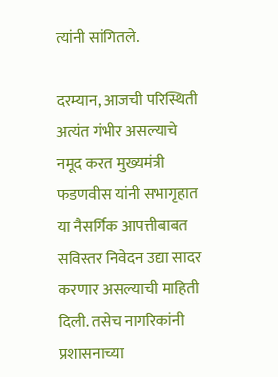त्यांनी सांगितले.

दरम्यान, आजची परिस्थिती अत्यंत गंभीर असल्याचे नमूद करत मुख्यमंत्री फडणवीस यांनी सभागृहात या नैसर्गिक आपत्तीबाबत सविस्तर निवेदन उद्या सादर करणार असल्याची माहिती दिली. तसेच नागरिकांनी प्रशासनाच्या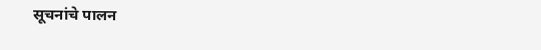सूचनांचे पालन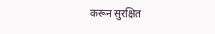करून सुरक्षित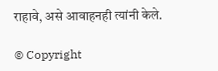राहावे, असे आवाहनही त्यांनी केले.

© Copyright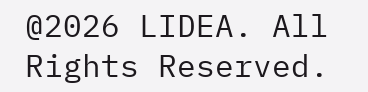@2026 LIDEA. All Rights Reserved.